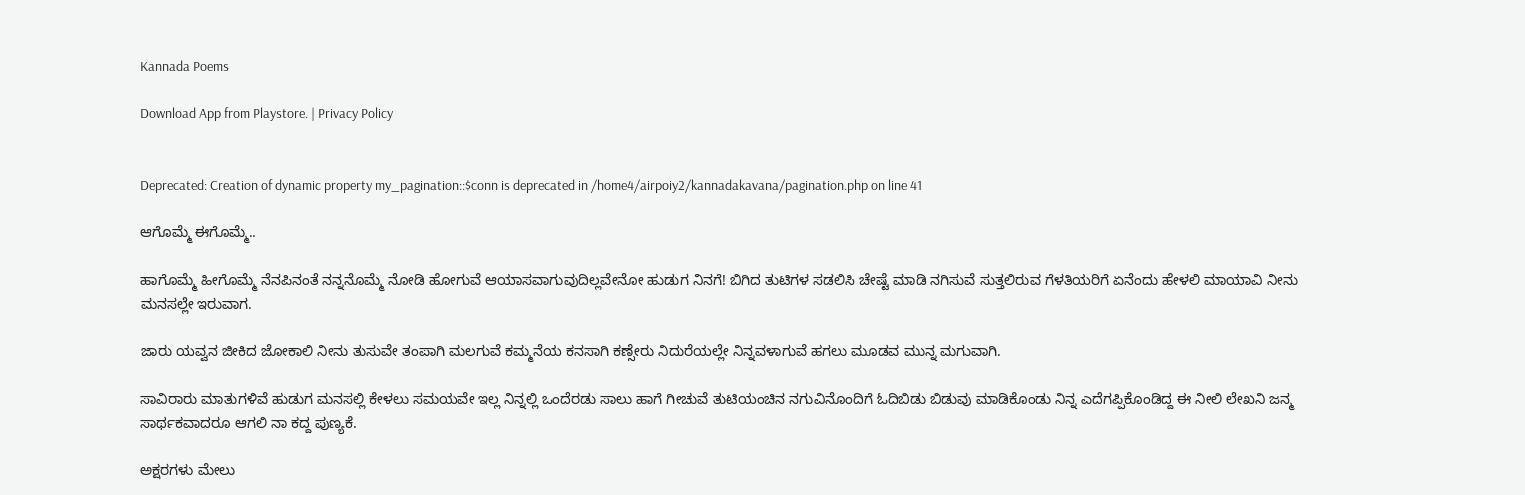Kannada Poems

Download App from Playstore. | Privacy Policy


Deprecated: Creation of dynamic property my_pagination::$conn is deprecated in /home4/airpoiy2/kannadakavana/pagination.php on line 41

ಆಗೊಮ್ಮೆ ಈಗೊಮ್ಮೆ..

ಹಾಗೊಮ್ಮೆ ಹೀಗೊಮ್ಮೆ ನೆನಪಿನಂತೆ ನನ್ನನೊಮ್ಮೆ ನೋಡಿ ಹೋಗುವೆ ಆಯಾಸವಾಗುವುದಿಲ್ಲವೇನೋ ಹುಡುಗ ನಿನಗೆ! ಬಿಗಿದ ತುಟಿಗಳ ಸಡಲಿಸಿ ಚೇಷ್ಟೆ ಮಾಡಿ ನಗಿಸುವೆ ಸುತ್ತಲಿರುವ ಗೆಳತಿಯರಿಗೆ ಏನೆಂದು ಹೇಳಲಿ ಮಾಯಾವಿ ನೀನು ಮನಸಲ್ಲೇ ಇರುವಾಗ.

ಜಾರು ಯವ್ವನ ಜೀಕಿದ ಜೋಕಾಲಿ ನೀನು ತುಸುವೇ ತಂಪಾಗಿ ಮಲಗುವೆ ಕಮ್ಮನೆಯ ಕನಸಾಗಿ ಕಣ್ಸೇರು ನಿದುರೆಯಲ್ಲೇ ನಿನ್ನವಳಾಗುವೆ ಹಗಲು ಮೂಡವ ಮುನ್ನ ಮಗುವಾಗಿ.

ಸಾವಿರಾರು ಮಾತುಗಳಿವೆ ಹುಡುಗ ಮನಸಲ್ಲಿ ಕೇಳಲು ಸಮಯವೇ ಇಲ್ಲ ನಿನ್ನಲ್ಲಿ ಒಂದೆರಡು ಸಾಲು ಹಾಗೆ ಗೀಚುವೆ ತುಟಿಯಂಚಿನ ನಗುವಿನೊಂದಿಗೆ ಓದಿಬಿಡು ಬಿಡುವು ಮಾಡಿಕೊಂಡು ನಿನ್ನ ಎದೆಗಪ್ಪಿಕೊಂಡಿದ್ದ ಈ ನೀಲಿ ಲೇಖನಿ ಜನ್ಮ ಸಾರ್ಥಕವಾದರೂ ಆಗಲಿ ನಾ ಕದ್ದ ಪುಣ್ಯಕೆ.

ಅಕ್ಷರಗಳು ಮೇಲು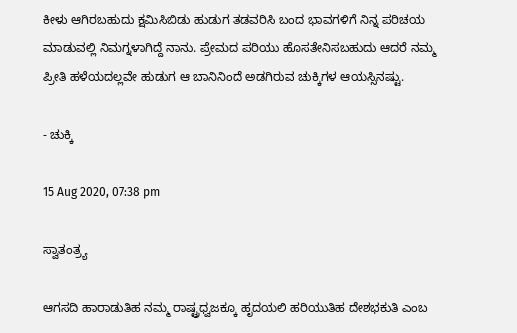ಕೀಳು ಆಗಿರಬಹುದು ಕ್ಷಮಿಸಿಬಿಡು ಹುಡುಗ ತಡವರಿಸಿ ಬಂದ ಭಾವಗಳಿಗೆ ನಿನ್ನ ಪರಿಚಯ ಮಾಡುವಲ್ಲಿ ನಿಮಗ್ನಳಾಗಿದ್ದೆ ನಾನು. ಪ್ರೇಮದ ಪರಿಯು ಹೊಸತೇನಿಸಬಹುದು ಆದರೆ ನಮ್ಮ ಪ್ರೀತಿ ಹಳೆಯದಲ್ಲವೇ ಹುಡುಗ ಆ ಬಾನಿನಿಂದೆ ಅಡಗಿರುವ ಚುಕ್ಕಿಗಳ ಆಯಸ್ಸಿನಷ್ಟು.

- ಚುಕ್ಕಿ

15 Aug 2020, 07:38 pm

ಸ್ವಾತಂತ್ರ್ಯ

ಆಗಸದಿ ಹಾರಾಡುತಿಹ ನಮ್ಮ ರಾಷ್ಟ್ರಧ್ವಜಕ್ಕೂ ಹೃದಯಲಿ ಹರಿಯುತಿಹ ದೇಶಭಕುತಿ ಎಂಬ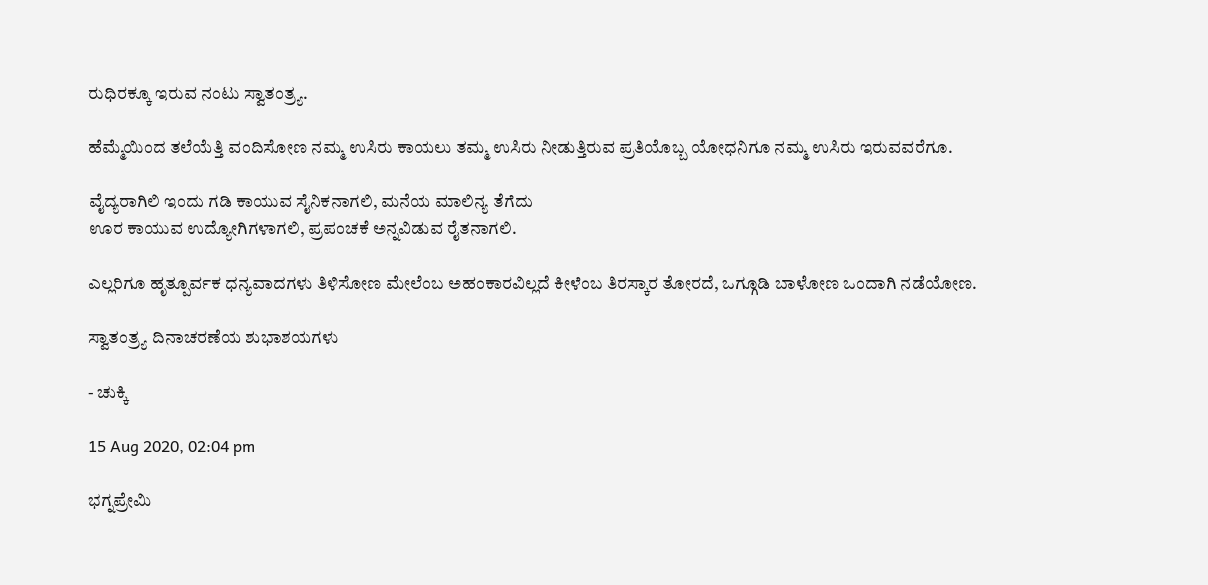ರುಧಿರಕ್ಕೂ ಇರುವ ನಂಟು ಸ್ವಾತಂತ್ರ್ಯ.

ಹೆಮ್ಮೆಯಿಂದ ತಲೆಯೆತ್ತಿ ವಂದಿಸೋಣ ನಮ್ಮ ಉಸಿರು ಕಾಯಲು ತಮ್ಮ ಉಸಿರು ನೀಡುತ್ತಿರುವ ಪ್ರತಿಯೊಬ್ಬ ಯೋಧನಿಗೂ ನಮ್ಮ ಉಸಿರು ಇರುವವರೆಗೂ.

ವೈದ್ಯರಾಗಿಲಿ ಇಂದು ಗಡಿ ಕಾಯುವ ಸೈನಿಕನಾಗಲಿ, ಮನೆಯ ಮಾಲಿನ್ಯ ತೆಗೆದು
ಊರ ಕಾಯುವ ಉದ್ಯೋಗಿಗಳಾಗಲಿ, ಪ್ರಪಂಚಕೆ ಅನ್ನವಿಡುವ ರೈತನಾಗಲಿ.

ಎಲ್ಲರಿಗೂ ಹೃತ್ಪೂರ್ವಕ ಧನ್ಯವಾದಗಳು ತಿಳಿಸೋಣ ಮೇಲೆಂಬ ಅಹಂಕಾರವಿಲ್ಲದೆ ಕೀಳೆಂಬ ತಿರಸ್ಕಾರ ತೋರದೆ, ಒಗ್ಗೂಡಿ ಬಾಳೋಣ ಒಂದಾಗಿ ನಡೆಯೋಣ.

ಸ್ವಾತಂತ್ರ್ಯ ದಿನಾಚರಣೆಯ ಶುಭಾಶಯಗಳು

- ಚುಕ್ಕಿ

15 Aug 2020, 02:04 pm

ಭಗ್ನಪ್ರೇಮಿ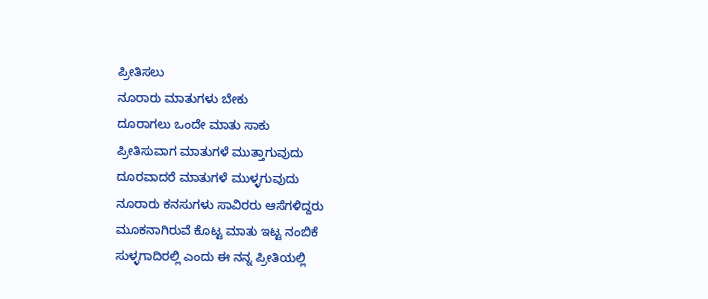ಪ್ರೀತಿಸಲು
ನೂರಾರು ಮಾತುಗಳು ಬೇಕು
ದೂರಾಗಲು ಒಂದೇ ಮಾತು ಸಾಕು
ಪ್ರೀತಿಸುವಾಗ ಮಾತುಗಳೆ ಮುತ್ತಾಗುವುದು
ದೂರವಾದರೆ ಮಾತುಗಳೆ ಮುಳ್ಳಗುವುದು
ನೂರಾರು ಕನಸುಗಳು ಸಾವಿರರು ಆಸೆಗಳಿದ್ದರು
ಮೂಕನಾಗಿರುವೆ ಕೊಟ್ಟ ಮಾತು ಇಟ್ಟ ನಂಬಿಕೆ
ಸುಳ್ಳಗಾದಿರಲ್ಲಿ ಎಂದು ಈ ನನ್ನ ಪ್ರೀತಿಯಲ್ಲಿ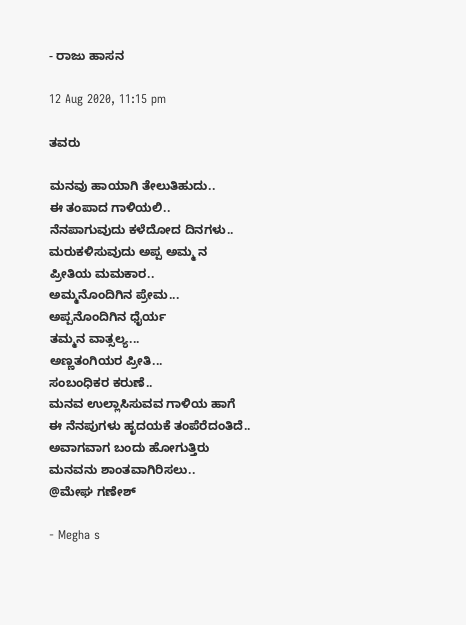- ರಾಜು ಹಾಸನ

12 Aug 2020, 11:15 pm

ತವರು

ಮನವು ಹಾಯಾಗಿ ತೇಲುತಿಹುದು..
ಈ ತಂಪಾದ ಗಾಳಿಯಲಿ..
ನೆನಪಾಗುವುದು ಕಳೆದೋದ ದಿನಗಳು..
ಮರುಕಳಿಸುವುದು ಅಪ್ಪ ಅಮ್ಮ ನ
ಪ್ರೀತಿಯ ಮಮಕಾರ..
ಅಮ್ಮನೊಂದಿಗಿನ‌ ಪ್ರೇಮ...
ಅಪ್ಪನೊಂದಿಗಿನ ಧೈರ್ಯ
ತಮ್ಮನ ವಾತ್ಸಲ್ಯ...
ಅಣ್ಣ‌ತಂಗಿಯರ‌ ಪ್ರೀತಿ...
ಸಂಬಂಧಿಕರ ಕರುಣೆ..
ಮನವ ಉಲ್ಲಾಸಿಸುವವ ಗಾಳಿಯ ಹಾಗೆ
ಈ ನೆನಪುಗಳು ಹೃದಯಕೆ ತಂಪೆರೆದಂತಿದೆ..
ಅವಾಗವಾಗ ಬಂದು‌‌‌ ಹೋಗುತ್ತಿರು
ಮನವನು‌ ಶಾಂತವಾಗಿರಿಸಲು..
@ಮೇಘ ಗಣೇಶ್

- Megha s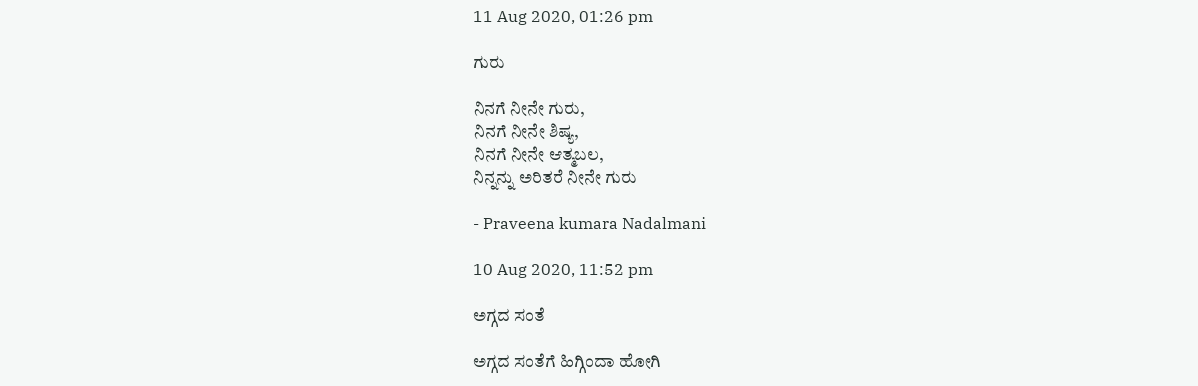11 Aug 2020, 01:26 pm

ಗುರು

ನಿನಗೆ ನೀನೇ ಗುರು,
ನಿನಗೆ ನೀನೇ ಶಿಷ್ಯ,
ನಿನಗೆ ನೀನೇ ಆತ್ಮಬಲ,
ನಿನ್ನನ್ನು ಅರಿತರೆ ನೀನೇ ಗುರು

- Praveena kumara Nadalmani

10 Aug 2020, 11:52 pm

ಅಗ್ಗದ ಸಂತೆ

ಅಗ್ಗದ ಸಂತೆಗೆ ಹಿಗ್ಗಿಂದಾ ಹೋಗಿ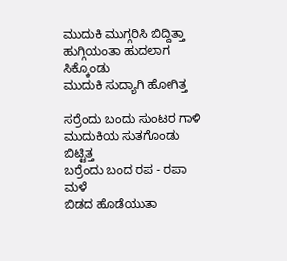ಮುದುಕಿ ಮುಗ್ಗರಿಸಿ ಬಿದ್ದಿತ್ತಾ
ಹುಗ್ಗಿಯಂತಾ ಹುದಲಾಗ ಸಿಕ್ಕೊಂಡು
ಮುದುಕಿ ಸುದ್ಯಾಗಿ ಹೋಗಿತ್ತ

ಸರ್ರೆಂದು ಬಂದು ಸುಂಟರ ಗಾಳಿ
ಮುದುಕಿಯ ಸುತಗೊಂಡು ಬಿಟ್ಟಿತ್ತ
ಬರ್ರೆಂದು ಬಂದ ರಪ - ರಪಾ ಮಳೆ
ಬಿಡದ ಹೊಡೆಯುತಾ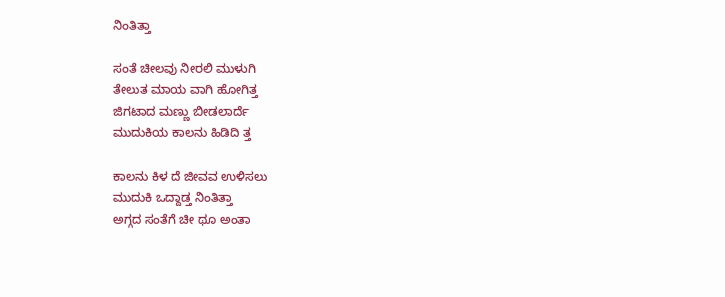ನಿಂತಿತ್ತಾ

ಸಂತೆ ಚೀಲವು ನೀರಲಿ ಮುಳುಗಿ
ತೇಲುತ ಮಾಯ ವಾಗಿ ಹೋಗಿತ್ತ
ಜಿಗಟಾದ ಮಣ್ಣು ಬೀಡಲಾರ್ದೆ
ಮುದುಕಿಯ ಕಾಲನು ಹಿಡಿದಿ ತ್ತ

ಕಾಲನು ಕಿಳ ದೆ ಜೀವವ ಉಳಿಸಲು
ಮುದುಕಿ ಒದ್ದಾಡ್ತ ನಿಂತಿತ್ತಾ
ಅಗ್ಗದ ಸಂತೆಗೆ ಚೀ ಥೂ ಅಂತಾ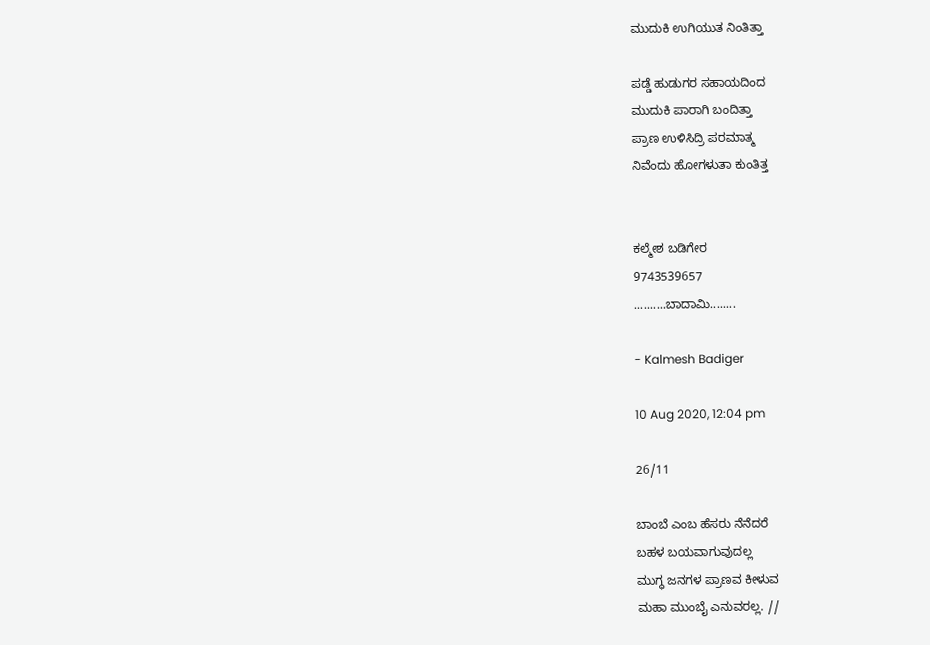ಮುದುಕಿ ಉಗಿಯುತ ನಿಂತಿತ್ತಾ

ಪಡ್ಡೆ ಹುಡುಗರ ಸಹಾಯದಿಂದ
ಮುದುಕಿ ಪಾರಾಗಿ ಬಂದಿತ್ತಾ
ಪ್ರಾಣ ಉಳಿಸಿದ್ರಿ ಪರಮಾತ್ಮ
ನಿವೆಂದು ಹೋಗಳುತಾ ಕುಂತಿತ್ತ


ಕಲ್ಮೇಶ ಬಡಿಗೇರ
9743539657
..........ಬಾದಾಮಿ........

- Kalmesh Badiger

10 Aug 2020, 12:04 pm

26/11

ಬಾಂಬೆ ಎಂಬ ಹೆಸರು ನೆನೆದರೆ
ಬಹಳ ಬಯವಾಗುವುದಲ್ಲ
ಮುಗ್ಧ ಜನಗಳ ಪ್ರಾಣವ ಕೀಳುವ
ಮಹಾ ಮುಂಬೈ ಎನುವರಲ್ಲ. //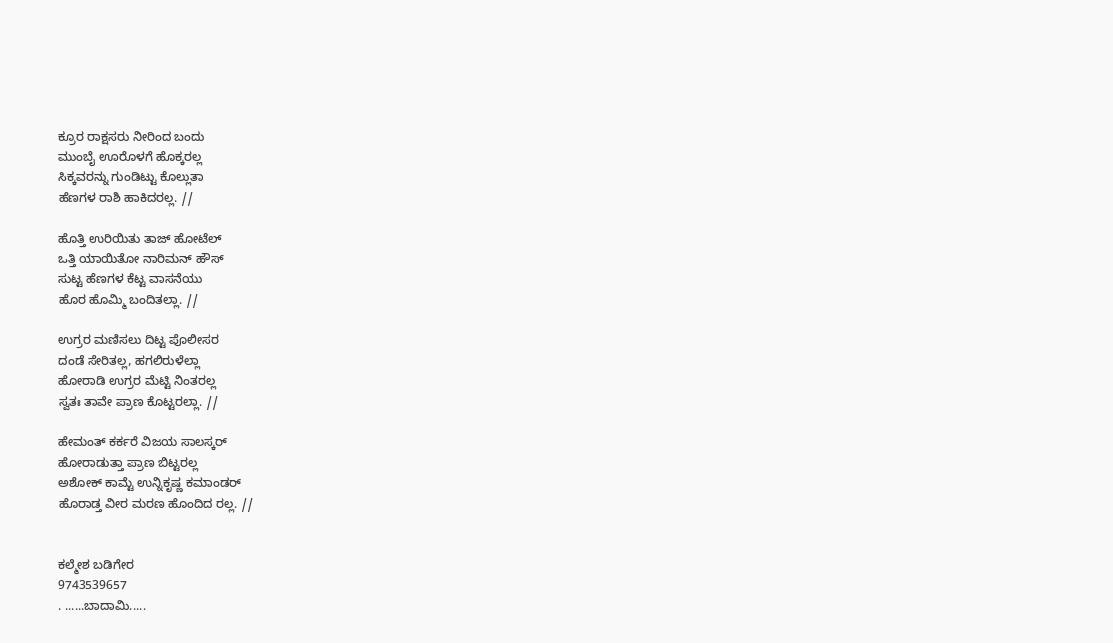ಕ್ರೂರ ರಾಕ್ಷಸರು ನೀರಿಂದ ಬಂದು
ಮುಂಬೈ ಊರೊಳಗೆ ಹೊಕ್ಕರಲ್ಲ
ಸಿಕ್ಕವರನ್ನು ಗುಂಡಿಟ್ಟು ಕೊಲ್ಲುತಾ
ಹೆಣಗಳ ರಾಶಿ ಹಾಕಿದರಲ್ಲ. //

ಹೊತ್ತಿ ಉರಿಯಿತು ತಾಜ್ ಹೋಟೆಲ್
ಒತ್ತಿ ಯಾಯಿತೋ ನಾರಿಮನ್ ಹೌಸ್
ಸುಟ್ಟ ಹೆಣಗಳ ಕೆಟ್ಟ ವಾಸನೆಯು
ಹೊರ ಹೊಮ್ಮಿ ಬಂದಿತಲ್ಲಾ. //

ಉಗ್ರರ ಮಣಿಸಲು ದಿಟ್ಟ ಪೊಲೀಸರ
ದಂಡೆ ಸೇರಿತಲ್ಲ, ಹಗಲಿರುಳೆಲ್ಲಾ
ಹೋರಾಡಿ ಉಗ್ರರ ಮೆಟ್ಟಿ ನಿಂತರಲ್ಲ
ಸ್ವತಃ ತಾವೇ ಪ್ರಾಣ ಕೊಟ್ಟರಲ್ಲಾ. //

ಹೇಮಂತ್ ಕರ್ಕರೆ ವಿಜಯ ಸಾಲಸ್ಕರ್
ಹೋರಾಡುತ್ತಾ ಪ್ರಾಣ ಬಿಟ್ಟರಲ್ಲ
ಅಶೋಕ್ ಕಾಮ್ಟೆ ಉನ್ನಿಕೃಷ್ಣ ಕಮಾಂಡರ್
ಹೊರಾಡ್ತ ವೀರ ಮರಣ ಹೊಂದಿದ ರಲ್ಲ. //


ಕಲ್ಮೇಶ ಬಡಿಗೇರ
9743539657
. ......ಬಾದಾಮಿ.....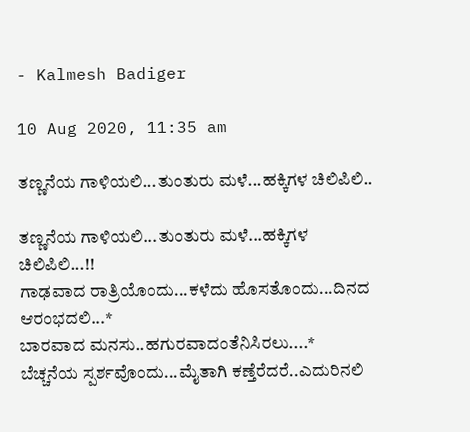- Kalmesh Badiger

10 Aug 2020, 11:35 am

ತಣ್ಣನೆಯ ಗಾಳಿಯಲಿ...ತುಂತುರು ಮಳೆ...ಹಕ್ಕಿಗಳ ಚಿಲಿಪಿಲಿ..

ತಣ್ಣನೆಯ ಗಾಳಿಯಲಿ...ತುಂತುರು ಮಳೆ...ಹಕ್ಕಿಗಳ ಚಿಲಿಪಿಲಿ...!!
ಗಾಢವಾದ ರಾತ್ರಿಯೊಂದು...ಕಳೆದು ಹೊಸತೊಂದು...ದಿನದ ಆರಂಭದಲಿ...*
ಬಾರವಾದ ಮನಸು..ಹಗುರವಾದಂತೆನಿಸಿರಲು....*
ಬೆಚ್ಚನೆಯ ಸ್ಪರ್ಶವೊಂದು...ಮೈತಾಗಿ ಕಣ್ತೆರೆದರೆ..ಎದುರಿನಲಿ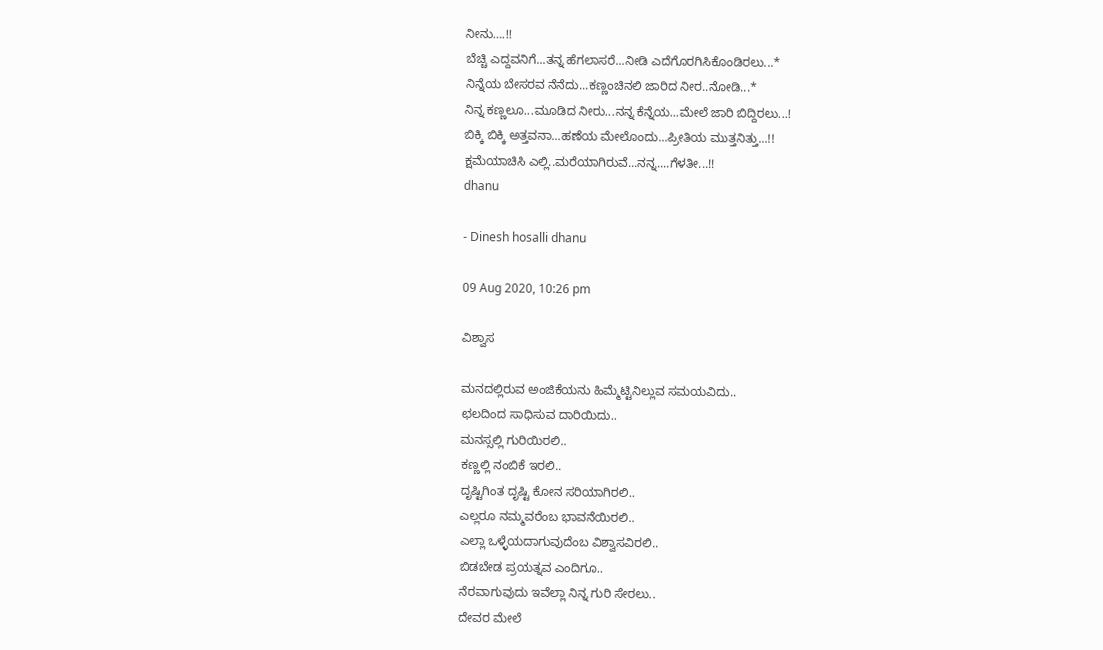ನೀನು….!!
ಬೆಚ್ಚಿ ಎದ್ದವನಿಗೆ...ತನ್ನ ಹೆಗಲಾಸರೆ...ನೀಡಿ ಎದೆಗೊರಗಿಸಿಕೊಂಡಿರಲು...*
ನಿನ್ನೆಯ ಬೇಸರವ ನೆನೆದು...ಕಣ್ಣಂಚಿನಲಿ ಜಾರಿದ ನೀರ..ನೋಡಿ...*
ನಿನ್ನ ಕಣ್ಣಲೂ...ಮೂಡಿದ ನೀರು...ನನ್ನ ಕೆನ್ನೆಯ...ಮೇಲೆ ಜಾರಿ ಬಿದ್ದಿರಲು...!
ಬಿಕ್ಕಿ ಬಿಕ್ಕಿ ಅತ್ತವನಾ...ಹಣೆಯ ಮೇಲೊಂದು...ಪ್ರೀತಿಯ ಮುತ್ತನಿತ್ತು...!!
ಕ್ಷಮೆಯಾಚಿಸಿ ಎಲ್ಲಿ..ಮರೆಯಾಗಿರುವೆ...ನನ್ನ....ಗೆಳತೀ...!!
dhanu

- Dinesh hosalli dhanu

09 Aug 2020, 10:26 pm

ವಿಶ್ವಾಸ

ಮನದಲ್ಲಿರುವ ಅಂಜಿಕೆಯನು ಹಿಮ್ಮೆಟ್ಟಿನಿಲ್ಲುವ ಸಮಯವಿದು..
ಛಲದಿಂದ ಸಾಧಿಸುವ ದಾರಿ‌ಯಿದು..
ಮನಸ್ಸಲ್ಲಿ‌ ಗುರಿಯಿರಲಿ..
ಕಣ್ಣಲ್ಲಿ‌ ನಂಬಿಕೆ‌ ಇರಲಿ..
ದೃಷ್ಟಿಗಿಂತ ದೃಷ್ಟಿ ಕೋನ‌ ಸರಿಯಾಗಿರಲಿ..
ಎಲ್ಲರೂ ನಮ್ಮವರೆಂಬ ಭಾವನೆಯಿರಲಿ..
ಎಲ್ಲಾ ಒಳ್ಳೆಯದಾಗುವುದೆಂಬ ವಿಶ್ವಾಸವಿರಲಿ..
ಬಿಡಬೇಡ ಪ್ರಯತ್ನವ ಎಂದಿಗೂ..
ನೆರವಾಗುವುದು ಇವೆಲ್ಲಾ ನಿನ್ನ ಗುರಿ ಸೇರಲು..
ದೇವರ ಮೇಲೆ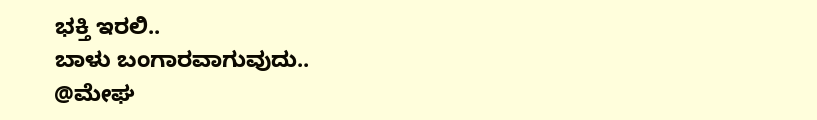ಭಕ್ತಿ ಇರಲಿ..
ಬಾಳು ಬಂಗಾರವಾಗುವುದು..
@ಮೇಘ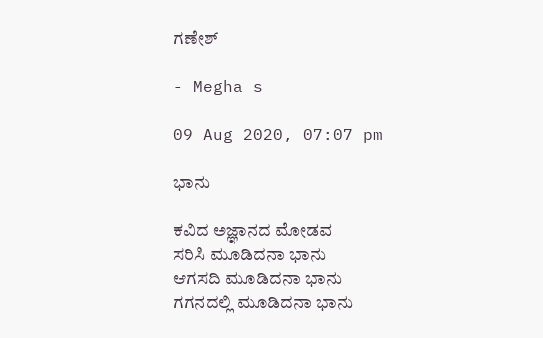ಗಣೇಶ್

- Megha s

09 Aug 2020, 07:07 pm

ಭಾನು

ಕವಿದ ಅಜ್ಞಾನದ ಮೋಡವ
ಸರಿಸಿ ಮೂಡಿದನಾ ಭಾನು
ಆಗಸದಿ ಮೂಡಿದನಾ ಭಾನು
ಗಗನದಲ್ಲಿ ಮೂಡಿದನಾ ಭಾನು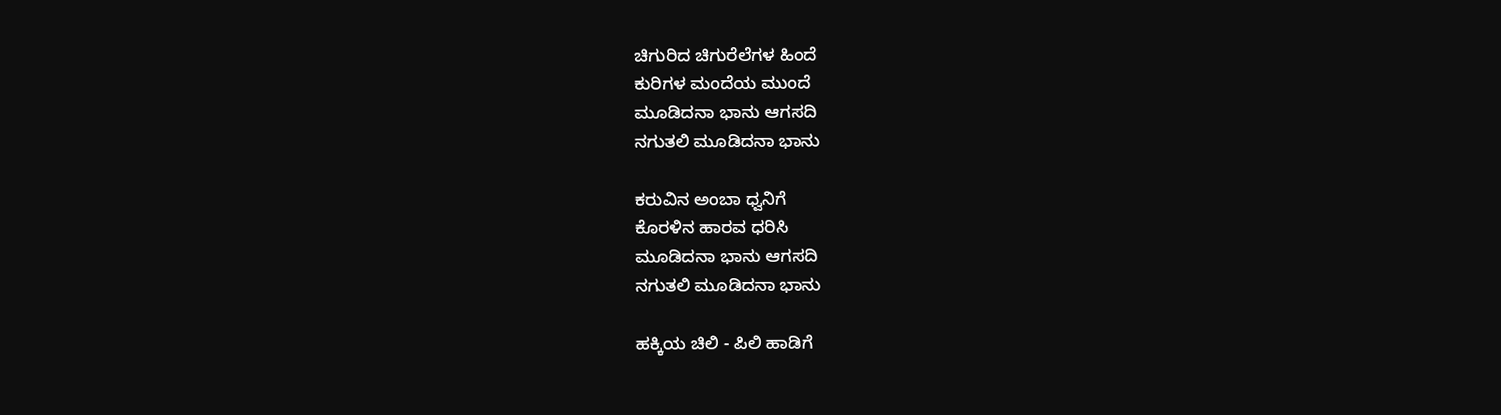ಚಿಗುರಿದ ಚಿಗುರೆಲೆಗಳ ಹಿಂದೆ
ಕುರಿಗಳ ಮಂದೆಯ ಮುಂದೆ
ಮೂಡಿದನಾ ಭಾನು ಆಗಸದಿ
ನಗುತಲಿ ಮೂಡಿದನಾ ಭಾನು

ಕರುವಿನ ಅಂಬಾ ಧ್ವನಿಗೆ
ಕೊರಳಿನ ಹಾರವ ಧರಿಸಿ
ಮೂಡಿದನಾ ಭಾನು ಆಗಸದಿ
ನಗುತಲಿ ಮೂಡಿದನಾ ಭಾನು

ಹಕ್ಕಿಯ ಚಿಲಿ - ಪಿಲಿ ಹಾಡಿಗೆ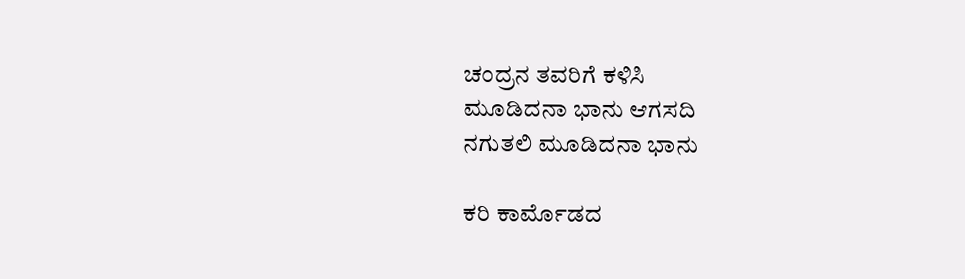ಚಂದ್ರನ ತವರಿಗೆ ಕಳಿಸಿ
ಮೂಡಿದನಾ ಭಾನು ಆಗಸದಿ
ನಗುತಲಿ ಮೂಡಿದನಾ ಭಾನು

ಕರಿ ಕಾರ್ಮೊಡದ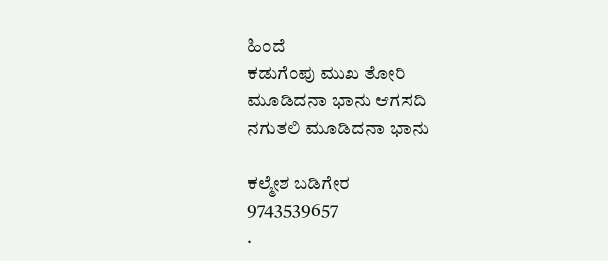ಹಿಂದೆ
ಕಡುಗೆಂಪು ಮುಖ ತೋರಿ
ಮೂಡಿದನಾ ಭಾನು ಆಗಸದಿ
ನಗುತಲಿ ಮೂಡಿದನಾ ಭಾನು

ಕಲ್ಮೇಶ ಬಡಿಗೇರ
9743539657
.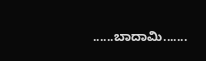......ಬಾದಾಮಿ.......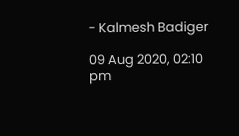- Kalmesh Badiger

09 Aug 2020, 02:10 pm